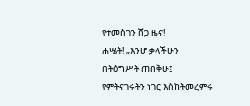የተመስገን ሸጋ ዜና!
ሐሤት! „እንሆ ቃላችሁን በትዕግሥት ጠበቅሁ፤ የምትናገሩትን ነገር እስከትመረምሩ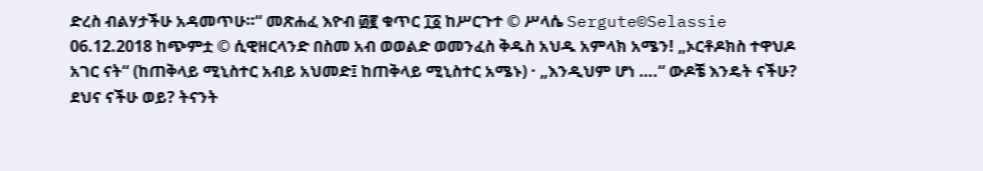ድረስ ብልሃታችሁ አዳመጥሁ።“ መጽሐፈ እዮብ ፴፪ ቁጥር ፲፩ ከሥርጉተ © ሥላሴ Sergute©Selassie 06.12.2018 ከጭምቷ © ሲዊዘርላንድ በስመ አብ ወወልድ ወመንፈስ ቅዱስ አህዱ አምላክ አሜን! „ኦርቶዶክስ ተዋህዶ አገር ናት“ (ከጠቅላይ ሚኒስተር አብይ አህመድ፤ ከጠቅላይ ሚኒስተር አሜኑ) · „እንዲህም ሆነ ….“ ውዶቼ እንዴት ናችሁ? ደህና ናችሁ ወይ? ትናንት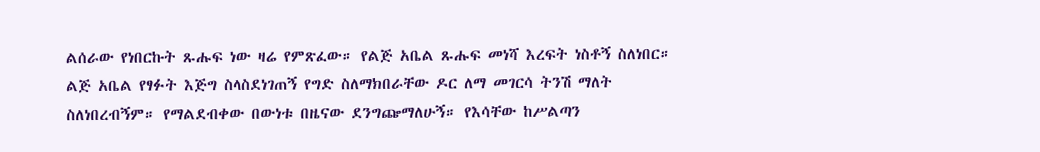ልሰራው የነበርኩት ጹሑፍ ነው ዛሬ የምጽፈው። የልጅ አቤል ጹሑፍ መነሻ እረፍት ነስቶኝ ስለነበር። ልጅ አቤል የፃፉት እጅግ ስላስደነገጠኝ የግድ ስለማክበራቸው ዶር ለማ መገርሳ ትንሽ ማለት ስለነበረብኝም። የማልደብቀው በውነቱ በዜናው ደንግጬማለሁኝ። የእሳቸው ከሥልጣን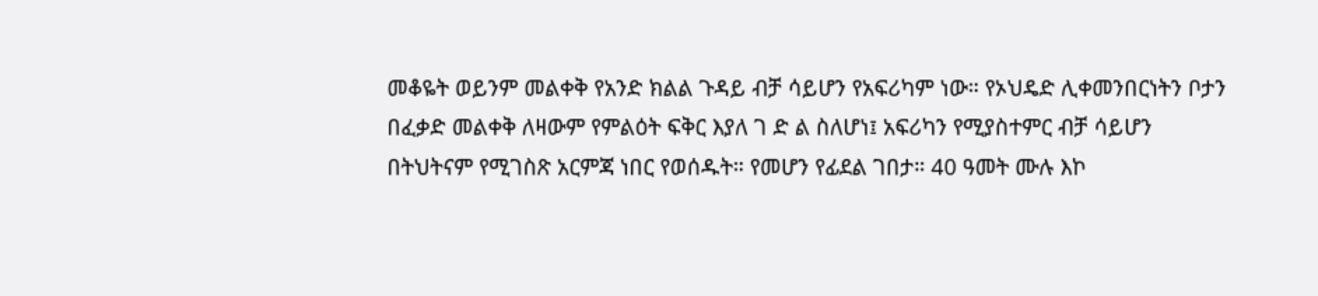መቆዬት ወይንም መልቀቅ የአንድ ክልል ጉዳይ ብቻ ሳይሆን የአፍሪካም ነው። የኦህዴድ ሊቀመንበርነትን ቦታን በፈቃድ መልቀቅ ለዛውም የምልዕት ፍቅር እያለ ገ ድ ል ስለሆነ፤ አፍሪካን የሚያስተምር ብቻ ሳይሆን በትህትናም የሚገስጽ አርምጃ ነበር የወሰዱት። የመሆን የፊደል ገበታ። 40 ዓመት ሙሉ እኮ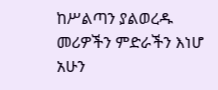ከሥልጣን ያልወረዱ መሪዎችን ምድራችን እነሆ አሁን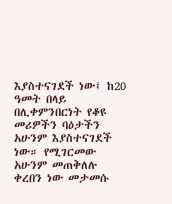እያስተናገደች ነው፤ ከ20 ዓመት በላይ በሊቀምንበርነት የቆዩ መሪዎችን ባዕታችን አሁንም እያስተናገደች ነው። የሚገርመው አሁንም መጠቅለሉ ቀረበን ነው መታመሱ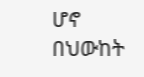ሆኖ በህውከት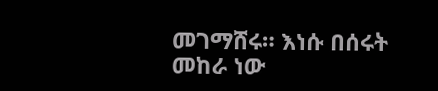መገማሸሩ። እነሱ በሰሩት መከራ ነው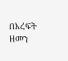በእረፍት ዘመን